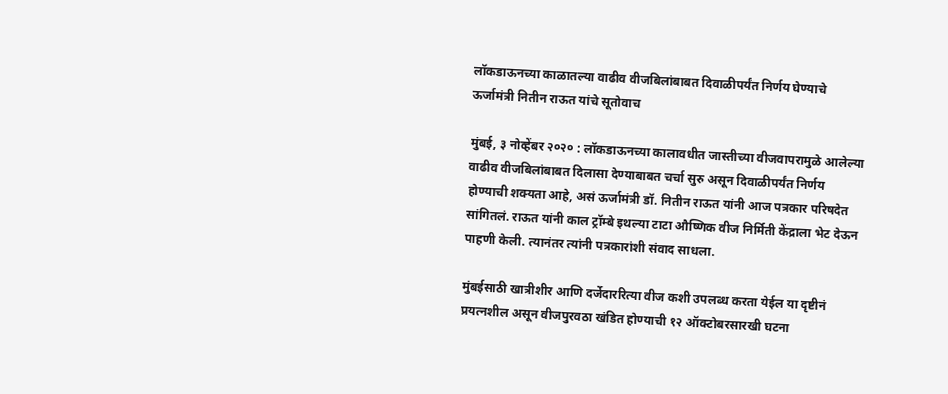लॉकडाऊनच्या काळातल्या वाढीव वीजबिलांबाबत दिवाळीपर्यंत निर्णय घेण्याचे ऊर्जामंत्री नितीन राऊत यांचे सूतोवाच

मुंबई, ३ नोव्हेंबर २०२० : लॉकडाऊनच्या कालावधीत जास्तीच्या वीजवापरामुळे आलेल्या वाढीव वीजबिलांबाबत दिलासा देण्याबाबत चर्चा सुरु असून दिवाळीपर्यंत निर्णय होण्याची शक्यता आहे, असं ऊर्जामंत्री डॉ. नितीन राऊत यांनी आज पत्रकार परिषदेत सांगितलं. राऊत यांनी काल ट्रॉम्बे इथल्या टाटा औष्णिक वीज निर्मिती केंद्राला भेट देऊन पाहणी केली. त्यानंतर त्यांनी पत्रकारांशी संवाद साधला.

मुंबईसाठी खात्रीशीर आणि दर्जेदाररित्या वीज कशी उपलब्ध करता येईल या दृष्टीनं प्रयत्नशील असून वीजपुरवठा खंडित होण्याची १२ ऑक्टोबरसारखी घटना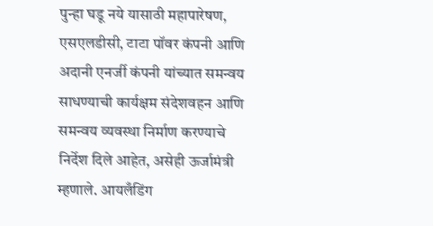पुन्हा घडू नये यासाठी महापारेषण, एसएलडीसी, टाटा पॉवर कंपनी आणि अदानी एनर्जी कंपनी यांच्यात समन्वय साधण्याची कार्यक्षम संदेशवहन आणि समन्वय व्यवस्था निर्माण करण्याचे निर्देश दिले आहेत, असेही ऊर्जामंत्री म्हणाले. आयलँडिंग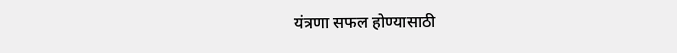यंत्रणा सफल होण्यासाठी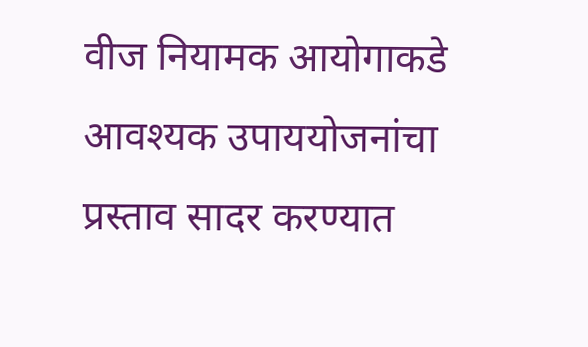वीज नियामक आयोगाकडे आवश्यक उपाययोजनांचा प्रस्ताव सादर करण्यात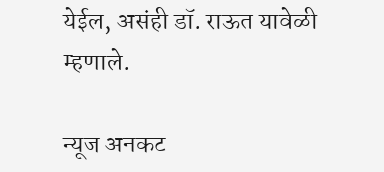येईल, असंही डॉ. राऊत यावेळी म्हणाले.

न्यूज अनकट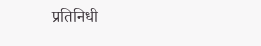प्रतिनिधी